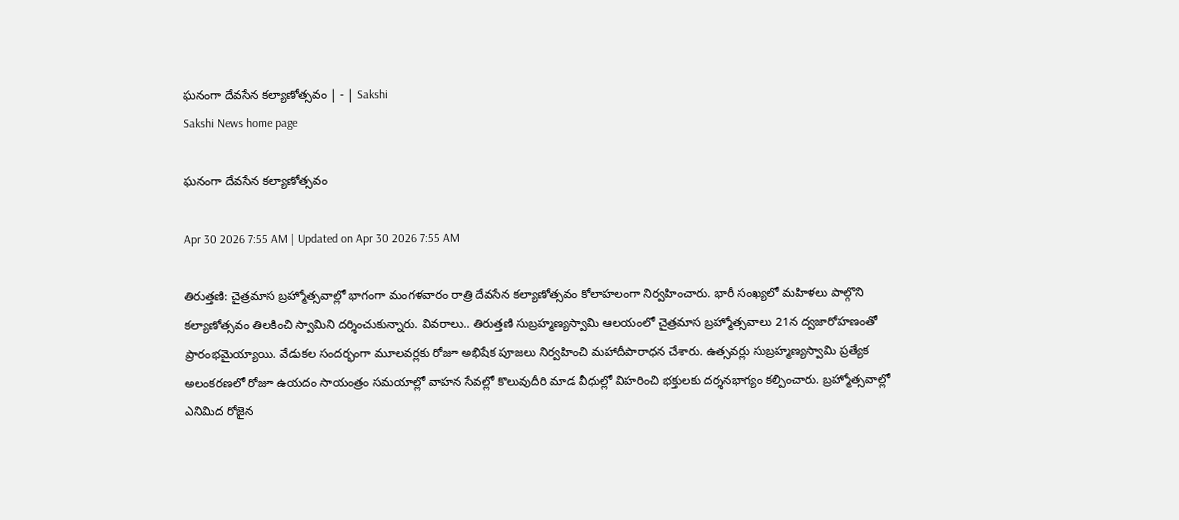ఘనంగా దేవసేన కల్యాణోత్సవం | - | Sakshi
Sakshi News home page

ఘనంగా దేవసేన కల్యాణోత్సవం

Apr 30 2026 7:55 AM | Updated on Apr 30 2026 7:55 AM

తిరుత్తణి: చైత్రమాస బ్రహ్మోత్సవాల్లో భాగంగా మంగళవారం రాత్రి దేవసేన కల్యాణోత్సవం కోలాహలంగా నిర్వహించారు. భారీ సంఖ్యలో మహిళలు పాల్గొని కల్యాణోత్సవం తిలకించి స్వామిని దర్శించుకున్నారు. వివరాలు.. తిరుత్తణి సుబ్రహ్మణ్యస్వామి ఆలయంలో చైత్రమాస బ్రహ్మోత్సవాలు 21న ద్వజారోహణంతో ప్రారంభమైయ్యాయి. వేడుకల సందర్భంగా మూలవర్లకు రోజూ అభిషేక పూజలు నిర్వహించి మహాదీపారాధన చేశారు. ఉత్సవర్లు సుబ్రహ్మణ్యస్వామి ప్రత్యేక అలంకరణలో రోజూ ఉయదం సాయంత్రం సమయాల్లో వాహన సేవల్లో కొలువుదీరి మాడ వీధుల్లో విహరించి భక్తులకు దర్శనభాగ్యం కల్పించారు. బ్రహ్మోత్సవాల్లో ఎనిమిద రోజైన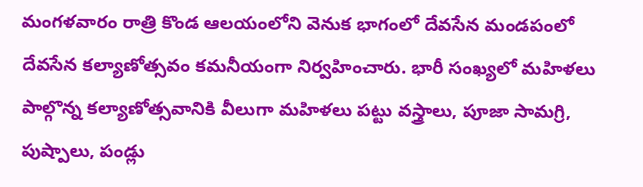మంగళవారం రాత్రి కొండ ఆలయంలోని వెనుక భాగంలో దేవసేన మండపంలో దేవసేన కల్యాణోత్సవం కమనీయంగా నిర్వహించారు. భారీ సంఖ్యలో మహిళలు పాల్గొన్న కల్యాణోత్సవానికి వీలుగా మహిళలు పట్టు వస్త్రాలు, పూజా సామగ్రి, పుష్పాలు, పండ్లు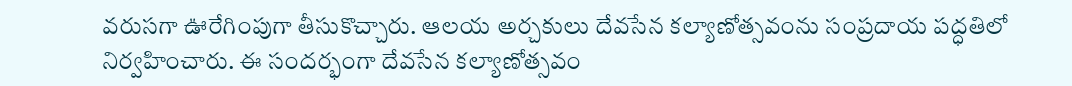వరుసగా ఊరేగింపుగా తీసుకొచ్చారు. ఆలయ అర్చకులు దేవసేన కల్యాణోత్సవంను సంప్రదాయ పద్ధతిలో నిర్వహించారు. ఈ సందర్భంగా దేవసేన కల్యాణోత్సవం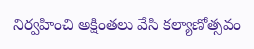నిర్వహించి అక్షింతలు వేసి కల్యాణోత్సవం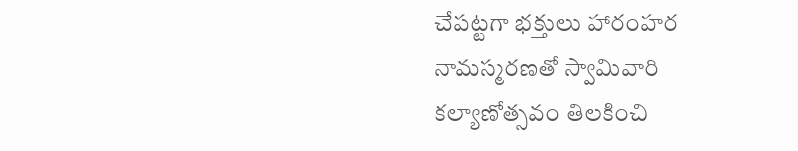చేపట్టగా భక్తులు హారంహర నామస్మరణతో స్వామివారి కల్యాణోత్సవం తిలకించి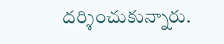దర్శించుకున్నారు.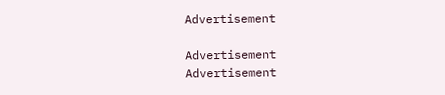Advertisement

Advertisement
Advertisement